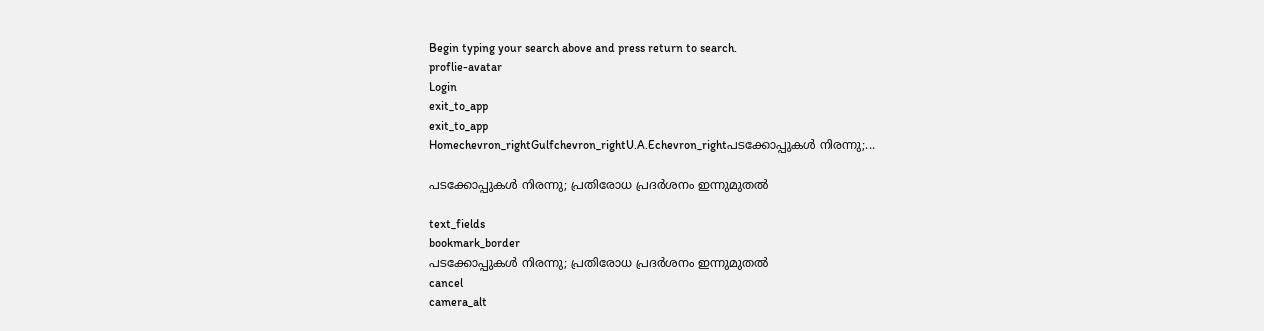Begin typing your search above and press return to search.
proflie-avatar
Login
exit_to_app
exit_to_app
Homechevron_rightGulfchevron_rightU.A.Echevron_rightപടക്കോപ്പുകൾ നിരന്നു;...

പടക്കോപ്പുകൾ നിരന്നു; പ്രതിരോധ പ്രദർശനം ഇന്നുമുതൽ

text_fields
bookmark_border
പടക്കോപ്പുകൾ നിരന്നു; പ്രതിരോധ പ്രദർശനം ഇന്നുമുതൽ
cancel
camera_alt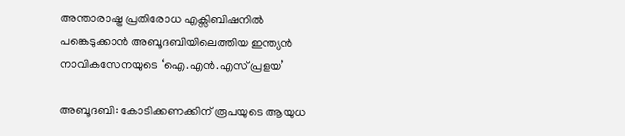അന്താരാഷ്ട്ര പ്രതിരോധ എക്സിബിഷനിൽ പങ്കെടുക്കാൻ അബൂദബിയിലെത്തിയ ഇന്ത്യൻ നാവികസേനയുടെ ‘ഐ.എൻ.എസ് പ്രളയ’

അബൂദബി: കോടിക്കണക്കിന് രൂപയുടെ ആയുധ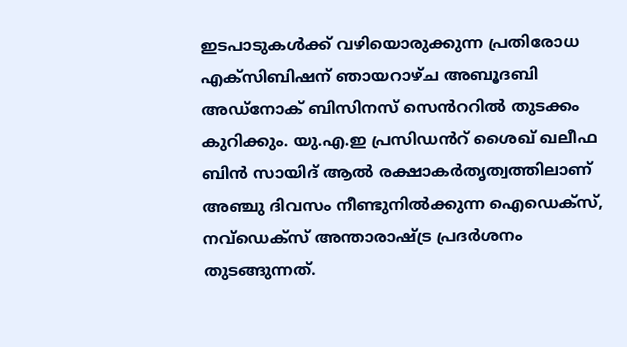ഇടപാടുകൾക്ക് വഴിയൊരുക്കുന്ന പ്രതിരോധ എക്സിബിഷന് ഞായറാഴ്ച അബൂദബി അഡ്നോക് ബിസിനസ് സെൻററിൽ തുടക്കം കുറിക്കും. യു.എ.ഇ പ്രസിഡൻറ് ശൈഖ് ഖലീഫ ബിൻ സായിദ് ആൽ രക്ഷാകർതൃത്വത്തിലാണ് അഞ്ചു ദിവസം നീണ്ടുനിൽക്കുന്ന ഐഡെക്‌സ്, നവ്‌ഡെക്‌സ് അന്താരാഷ്ട്ര പ്രദർശനം തുടങ്ങുന്നത്.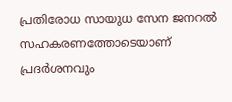പ്രതിരോധ സായുധ സേന ജനറൽ സഹകരണത്തോടെയാണ് പ്രദർശനവും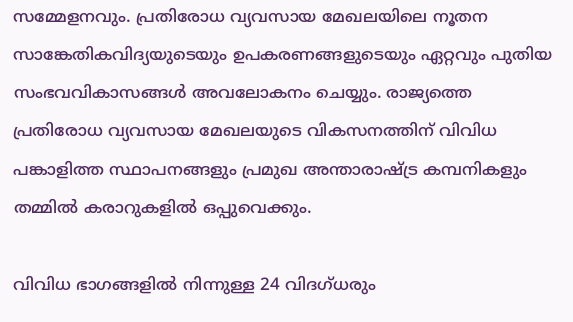സമ്മേളനവും. പ്രതിരോധ വ്യവസായ മേഖലയിലെ നൂതന സാങ്കേതികവിദ്യയുടെയും ഉപകരണങ്ങളുടെയും ഏറ്റവും പുതിയ സംഭവവികാസങ്ങൾ അവലോകനം ചെയ്യും. രാജ്യത്തെ പ്രതിരോധ വ്യവസായ മേഖലയുടെ വികസനത്തിന് വിവിധ പങ്കാളിത്ത സ്ഥാപനങ്ങളും പ്രമുഖ അന്താരാഷ്ട്ര കമ്പനികളും തമ്മിൽ കരാറുകളിൽ ഒപ്പുവെക്കും.

വിവിധ ഭാഗങ്ങളിൽ നിന്നുള്ള 24 വിദഗ്ധരും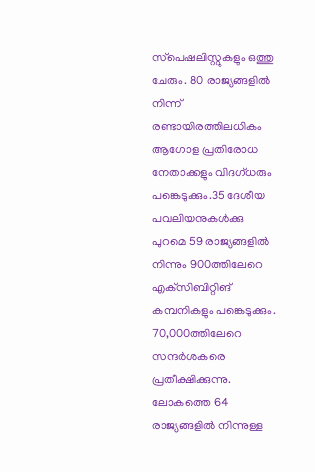സ്‌പെഷലിസ്റ്റുകളും ഒത്തു ചേരും. 80 രാജ്യങ്ങളിൽ നിന്ന് രണ്ടായിരത്തിലധികം ആഗോള പ്രതിരോധ നേതാക്കളും വിദഗ്ധരും പങ്കെടുക്കും.35 ദേശീയ പവലിയനുകൾക്കു പുറമെ 59 രാജ്യങ്ങളിൽ നിന്നും 900ത്തിലേറെ എക്‌സിബിറ്റിങ് കമ്പനികളും പങ്കെടുക്കും. 70,000ത്തിലേറെ സന്ദർശകരെ പ്രതീക്ഷിക്കുന്നു. ലോകത്തെ 64 രാജ്യങ്ങളിൽ നിന്നുള്ള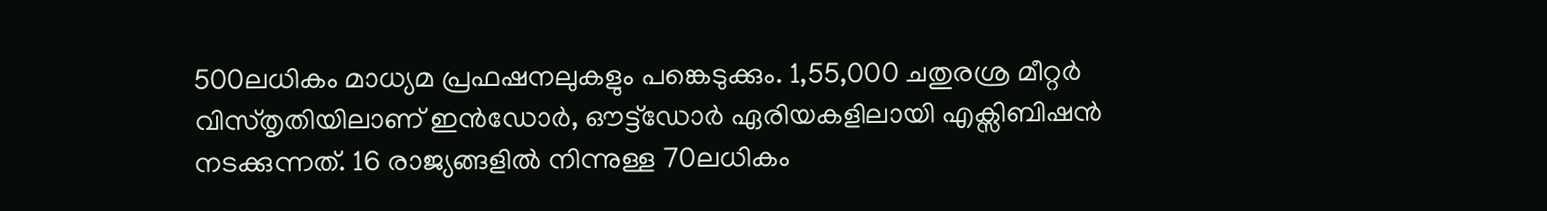500ലധികം മാധ്യമ പ്രഫഷനലുകളും പങ്കെടുക്കും. 1,55,000 ചതുരശ്ര മീറ്റർ വിസ്തൃതിയിലാണ് ഇൻഡോർ, ഔട്ട്ഡോർ ഏരിയകളിലായി എക്സിബിഷൻ നടക്കുന്നത്. 16 രാജ്യങ്ങളിൽ നിന്നുള്ള 70ലധികം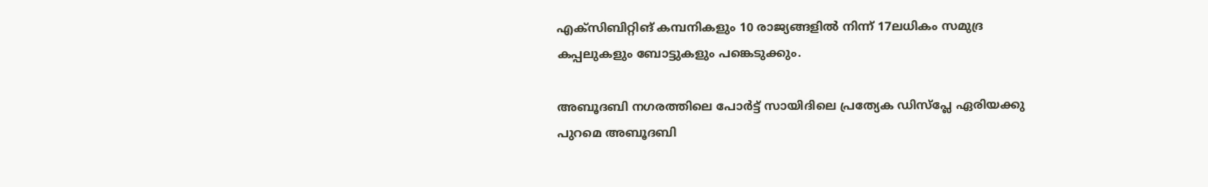എക്‌സിബിറ്റിങ് കമ്പനികളും 10 രാജ്യങ്ങളിൽ നിന്ന് 17ലധികം സമുദ്ര കപ്പലുകളും ബോട്ടുകളും പങ്കെടുക്കും.

അബൂദബി നഗരത്തിലെ പോർട്ട് സായിദിലെ പ്രത്യേക ഡിസ്‌പ്ലേ ഏരിയക്കു പുറമെ അബൂദബി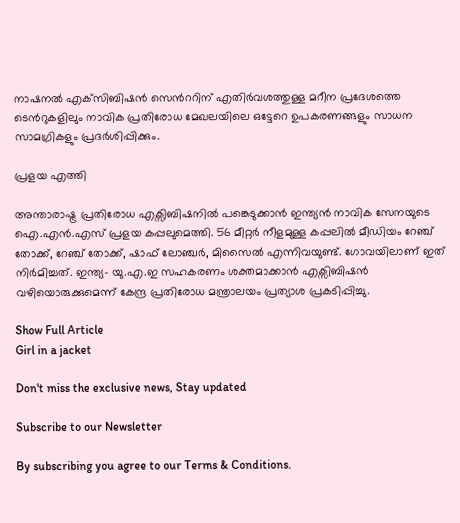നാഷനൽ എക്‌സിബിഷൻ സെൻററിന് എതിർവശത്തുള്ള മറീന പ്രദേശത്തെ ടെൻറുകളിലും നാവിക പ്രതിരോധ മേഖലയിലെ ഒട്ടേറെ ഉപകരണങ്ങളും സാധന സാമഗ്രികളും പ്രദർശിപ്പിക്കും.

പ്രളയ എത്തി

അന്താരാഷ്ട്ര പ്രതിരോധ എക്സിബിഷനിൽ പങ്കെടുക്കാൻ ഇന്ത്യൻ നാവിക സേനയുടെ ഐ.എൻ.എസ് പ്രളയ കപ്പലുമെത്തി. 56 മീറ്റർ നീളമുള്ള കപ്പലിൽ മീഡിയം റേഞ്ച് തോക്ക്, റേഞ്ച് തോക്ക്, ഷാഫ് ലോഞ്ചർ, മിസൈൽ എന്നിവയുണ്ട്. ഗോവയിലാണ് ഇത് നിർമിച്ചത്. ഇന്ത്യ- യു.എ.ഇ സഹകരണം ശക്തമാക്കാൻ എക്സിബിഷൻ വഴിയൊരുക്കുമെന്ന് കേന്ദ്ര പ്രതിരോധ മന്ത്രാലയം പ്രത്യാശ പ്രകടിപ്പിച്ചു.

Show Full Article
Girl in a jacket

Don't miss the exclusive news, Stay updated

Subscribe to our Newsletter

By subscribing you agree to our Terms & Conditions.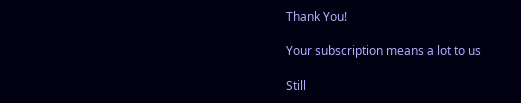Thank You!

Your subscription means a lot to us

Still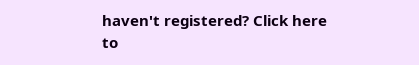haven't registered? Click here to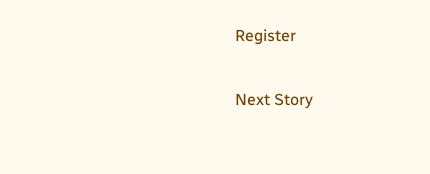Register

Next Story